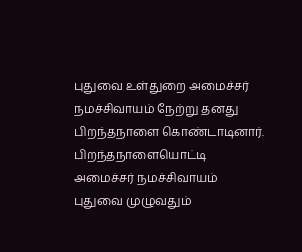புதுவை உள்துறை அமைச்சர் நமச்சிவாயம் நேற்று தனது பிறந்தநாளை கொண்டாடினார்.
பிறந்தநாளையொட்டி அமைச்சர் நமச்சிவாயம் புதுவை முழுவதும்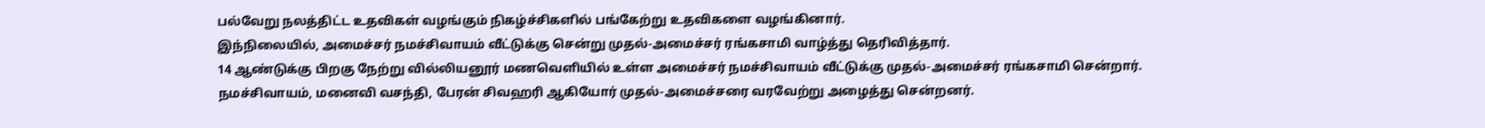பல்வேறு நலத்திட்ட உதவிகள் வழங்கும் நிகழ்ச்சிகளில் பங்கேற்று உதவிகளை வழங்கினார்.
இந்நிலையில், அமைச்சர் நமச்சிவாயம் வீட்டுக்கு சென்று முதல்-அமைச்சர் ரங்கசாமி வாழ்த்து தெரிவித்தார்.
14 ஆண்டுக்கு பிறகு நேற்று வில்லியனூர் மணவெளியில் உள்ள அமைச்சர் நமச்சிவாயம் வீட்டுக்கு முதல்-அமைச்சர் ரங்கசாமி சென்றார்.
நமச்சிவாயம், மனைவி வசந்தி, பேரன் சிவஹரி ஆகியோர் முதல்-அமைச்சரை வரவேற்று அழைத்து சென்றனர்.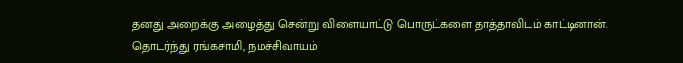தனது அறைக்கு அழைத்து சென்று விளையாட்டு பொருட்களை தாத்தாவிடம் காட்டினான். தொடர்ந்து ரங்கசாமி, நமச்சிவாயம்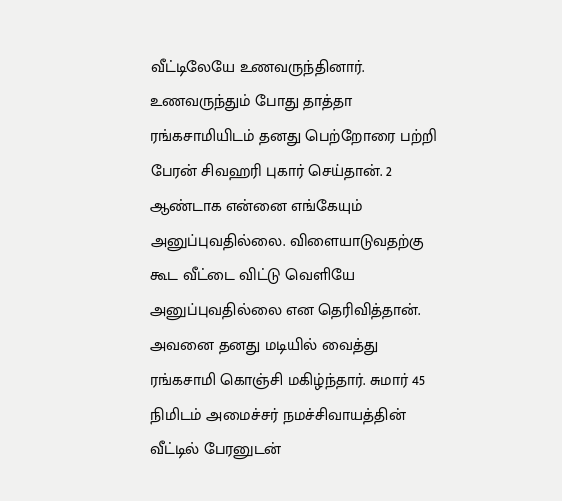வீட்டிலேயே உணவருந்தினார். உணவருந்தும் போது தாத்தா ரங்கசாமியிடம் தனது பெற்றோரை பற்றி பேரன் சிவஹரி புகார் செய்தான். 2 ஆண்டாக என்னை எங்கேயும் அனுப்புவதில்லை. விளையாடுவதற்கு கூட வீட்டை விட்டு வெளியே அனுப்புவதில்லை என தெரிவித்தான்.
அவனை தனது மடியில் வைத்து ரங்கசாமி கொஞ்சி மகிழ்ந்தார். சுமார் 45 நிமிடம் அமைச்சர் நமச்சிவாயத்தின் வீட்டில் பேரனுடன்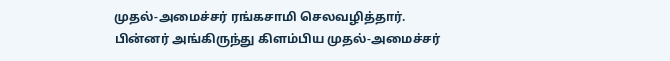முதல்-அமைச்சர் ரங்கசாமி செலவழித்தார்.
பின்னர் அங்கிருந்து கிளம்பிய முதல்-அமைச்சர்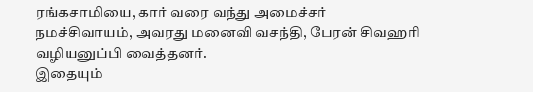ரங்கசாமியை, கார் வரை வந்து அமைச்சர் நமச்சிவாயம், அவரது மனைவி வசந்தி, பேரன் சிவஹரி வழியனுப்பி வைத்தனர்.
இதையும்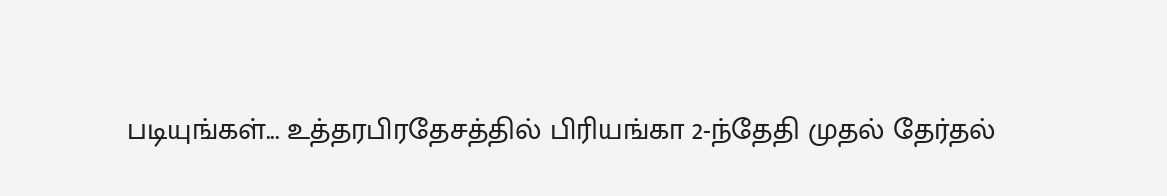படியுங்கள்... உத்தரபிரதேசத்தில் பிரியங்கா 2-ந்தேதி முதல் தேர்தல்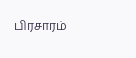பிரசாரம்